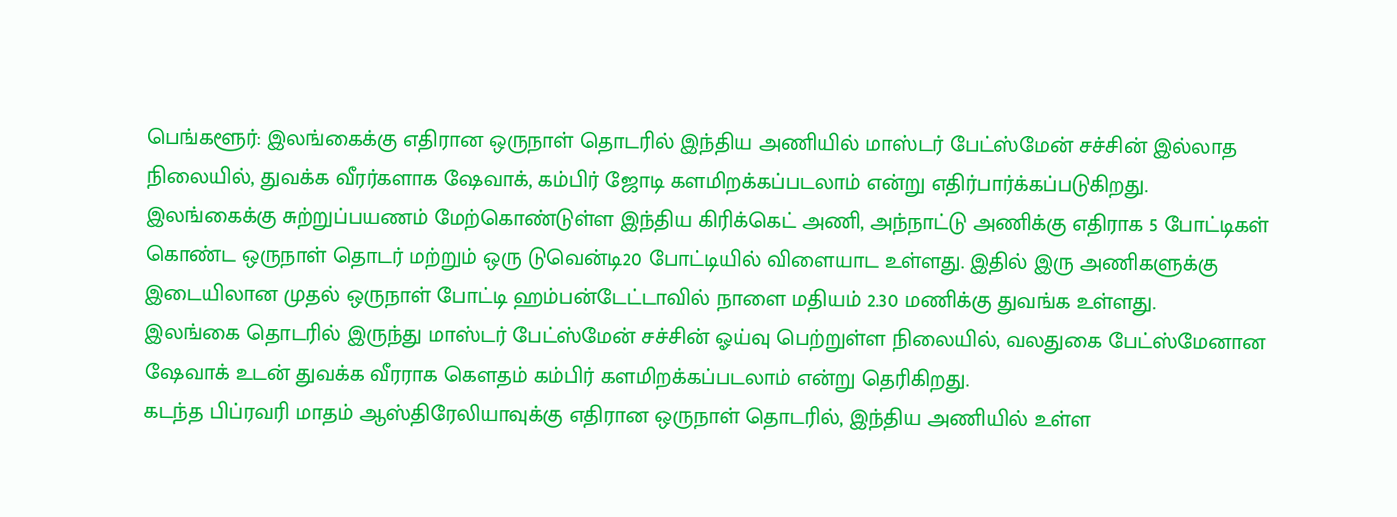பெங்களூர்: இலங்கைக்கு எதிரான ஒருநாள் தொடரில் இந்திய அணியில் மாஸ்டர் பேட்ஸ்மேன் சச்சின் இல்லாத நிலையில், துவக்க வீரர்களாக ஷேவாக், கம்பிர் ஜோடி களமிறக்கப்படலாம் என்று எதிர்பார்க்கப்படுகிறது.
இலங்கைக்கு சுற்றுப்பயணம் மேற்கொண்டுள்ள இந்திய கிரிக்கெட் அணி, அந்நாட்டு அணிக்கு எதிராக 5 போட்டிகள் கொண்ட ஒருநாள் தொடர் மற்றும் ஒரு டுவென்டி20 போட்டியில் விளையாட உள்ளது. இதில் இரு அணிகளுக்கு இடையிலான முதல் ஒருநாள் போட்டி ஹம்பன்டேட்டாவில் நாளை மதியம் 2.30 மணிக்கு துவங்க உள்ளது.
இலங்கை தொடரில் இருந்து மாஸ்டர் பேட்ஸ்மேன் சச்சின் ஓய்வு பெற்றுள்ள நிலையில், வலதுகை பேட்ஸ்மேனான ஷேவாக் உடன் துவக்க வீரராக கெளதம் கம்பிர் களமிறக்கப்படலாம் என்று தெரிகிறது.
கடந்த பிப்ரவரி மாதம் ஆஸ்திரேலியாவுக்கு எதிரான ஒருநாள் தொடரில், இந்திய அணியில் உள்ள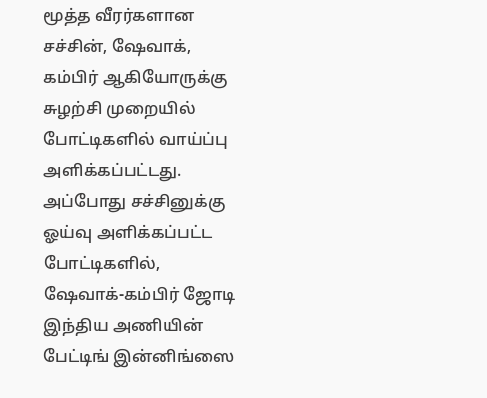மூத்த வீரர்களான சச்சின், ஷேவாக், கம்பிர் ஆகியோருக்கு சுழற்சி முறையில் போட்டிகளில் வாய்ப்பு அளிக்கப்பட்டது. அப்போது சச்சினுக்கு ஓய்வு அளிக்கப்பட்ட போட்டிகளில், ஷேவாக்-கம்பிர் ஜோடி இந்திய அணியின் பேட்டிங் இன்னிங்ஸை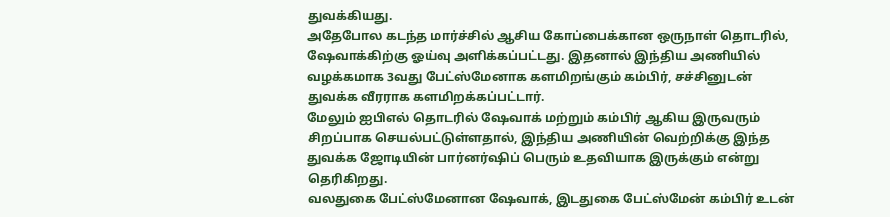துவக்கியது.
அதேபோல கடந்த மார்ச்சில் ஆசிய கோப்பைக்கான ஒருநாள் தொடரில், ஷேவாக்கிற்கு ஓய்வு அளிக்கப்பட்டது. இதனால் இந்திய அணியில் வழக்கமாக 3வது பேட்ஸ்மேனாக களமிறங்கும் கம்பிர், சச்சினுடன் துவக்க வீரராக களமிறக்கப்பட்டார்.
மேலும் ஐபிஎல் தொடரில் ஷேவாக் மற்றும் கம்பிர் ஆகிய இருவரும் சிறப்பாக செயல்பட்டுள்ளதால், இந்திய அணியின் வெற்றிக்கு இந்த துவக்க ஜோடியின் பார்னர்ஷிப் பெரும் உதவியாக இருக்கும் என்று தெரிகிறது.
வலதுகை பேட்ஸ்மேனான ஷேவாக், இடதுகை பேட்ஸ்மேன் கம்பிர் உடன்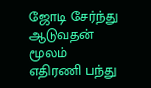ஜோடி சேர்ந்து ஆடுவதன் மூலம் எதிரணி பந்து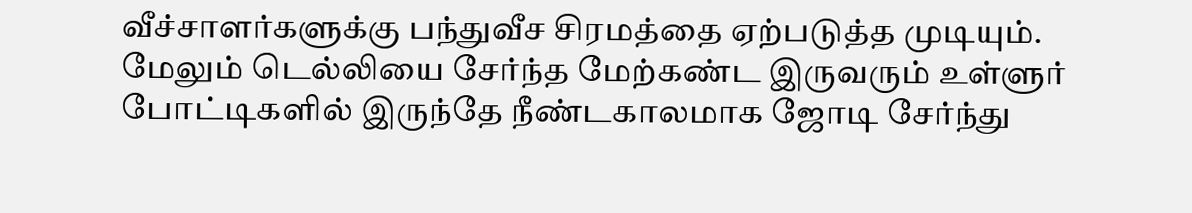வீச்சாளர்களுக்கு பந்துவீச சிரமத்தை ஏற்படுத்த முடியும். மேலும் டெல்லியை சேர்ந்த மேற்கண்ட இருவரும் உள்ளுர் போட்டிகளில் இருந்தே நீண்டகாலமாக ஜோடி சேர்ந்து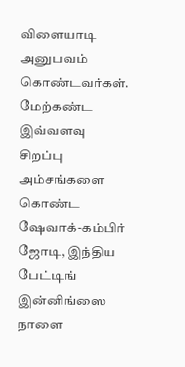விளையாடி அனுபவம் கொண்டவர்கள்.
மேற்கண்ட இவ்வளவு சிறப்பு அம்சங்களை கொண்ட ஷேவாக்-கம்பிர் ஜோடி, இந்திய பேட்டிங் இன்னிங்ஸை நாளை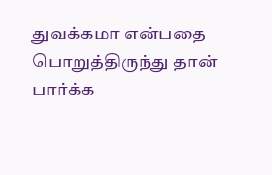துவக்கமா என்பதை பொறுத்திருந்து தான் பார்க்க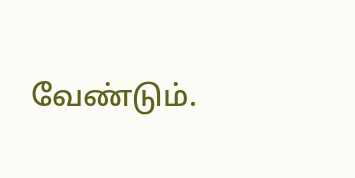வேண்டும்.